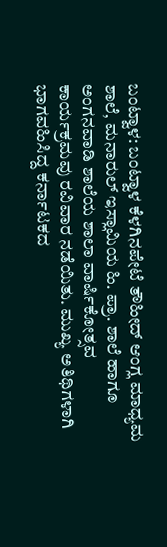ಬಂಟ್ವಾಳ: ಬಂಟ್ವಾಳ ಕೆಳಗಿನಪೇಟೆ ತೌಹೀದ್ ಆಂಗ್ಲ ಮಾಧ್ಯಮ ಶಾಲೆ, ಮನಾರುಲ್ ಇಸ್ಲಾಮಿಯ ಹಿ. ಪ್ರಾ. ಶಾಲೆ ಹಾಗೂ ಅಂಗನವಾಡಿ ಶಾಲೆಯ ಶಾಲಾ ವಾರ್ಷಿಕೋತ್ಸವ ಕಾರ್ಯಕ್ರಮವು ರವಿವಾರ ನಡೆಯಿತು. ಮುಖ್ಯ ಅತಿಥಿಗಳಾಗಿ ಭಾಗವಹಿಸಿದ್ದ ಕರ್ನಾಟಕದ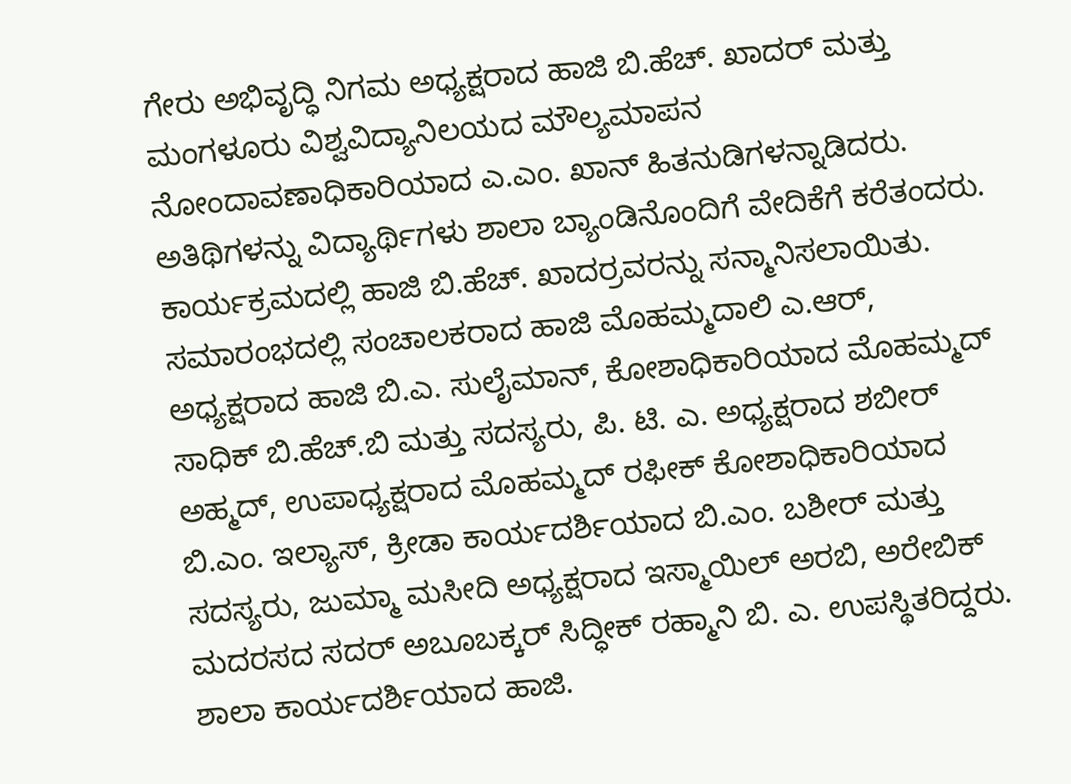ಗೇರು ಅಭಿವೃದ್ಧಿ ನಿಗಮ ಅಧ್ಯಕ್ಷರಾದ ಹಾಜಿ ಬಿ.ಹೆಚ್. ಖಾದರ್ ಮತ್ತು ಮಂಗಳೂರು ವಿಶ್ವವಿದ್ಯಾನಿಲಯದ ಮೌಲ್ಯಮಾಪನ ನೋಂದಾವಣಾಧಿಕಾರಿಯಾದ ಎ.ಎಂ. ಖಾನ್ ಹಿತನುಡಿಗಳನ್ನಾಡಿದರು. ಅತಿಥಿಗಳನ್ನು ವಿದ್ಯಾರ್ಥಿಗಳು ಶಾಲಾ ಬ್ಯಾಂಡಿನೊಂದಿಗೆ ವೇದಿಕೆಗೆ ಕರೆತಂದರು. ಕಾರ್ಯಕ್ರಮದಲ್ಲಿ ಹಾಜಿ ಬಿ.ಹೆಚ್. ಖಾದರ್ರವರನ್ನು ಸನ್ಮಾನಿಸಲಾಯಿತು.
ಸಮಾರಂಭದಲ್ಲಿ ಸಂಚಾಲಕರಾದ ಹಾಜಿ ಮೊಹಮ್ಮದಾಲಿ ಎ.ಆರ್, ಅಧ್ಯಕ್ಷರಾದ ಹಾಜಿ ಬಿ.ಎ. ಸುಲೈಮಾನ್, ಕೋಶಾಧಿಕಾರಿಯಾದ ಮೊಹಮ್ಮದ್ ಸಾಧಿಕ್ ಬಿ.ಹೆಚ್.ಬಿ ಮತ್ತು ಸದಸ್ಯರು, ಪಿ. ಟಿ. ಎ. ಅಧ್ಯಕ್ಷರಾದ ಶಬೀರ್ ಅಹ್ಮದ್, ಉಪಾಧ್ಯಕ್ಷರಾದ ಮೊಹಮ್ಮದ್ ರಫೀಕ್ ಕೋಶಾಧಿಕಾರಿಯಾದ ಬಿ.ಎಂ. ಇಲ್ಯಾಸ್, ಕ್ರೀಡಾ ಕಾರ್ಯದರ್ಶಿಯಾದ ಬಿ.ಎಂ. ಬಶೀರ್ ಮತ್ತು ಸದಸ್ಯರು, ಜುಮ್ಮಾ ಮಸೀದಿ ಅಧ್ಯಕ್ಷರಾದ ಇಸ್ಮಾಯಿಲ್ ಅರಬಿ, ಅರೇಬಿಕ್ ಮದರಸದ ಸದರ್ ಅಬೂಬಕ್ಕರ್ ಸಿದ್ಧೀಕ್ ರಹ್ಮಾನಿ ಬಿ. ಎ. ಉಪಸ್ಥಿತರಿದ್ದರು. ಶಾಲಾ ಕಾರ್ಯದರ್ಶಿಯಾದ ಹಾಜಿ.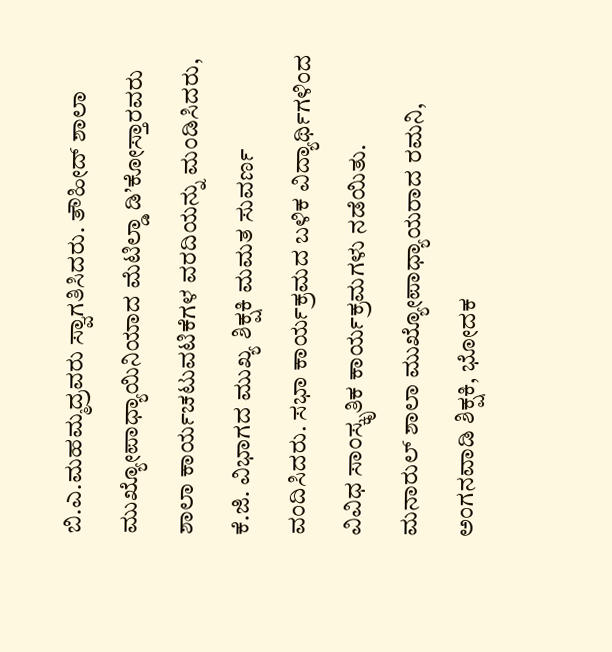ಬಿ.ಎ.ಮಹಮ್ಮದ್ರವರು ಸ್ವಾಗತಿಸಿದರು. ತೌಹೀದ್ ಶಾಲಾ ಮುಖ್ಯೋಪಾಧ್ಯಾಯಿನಿಯಾದ ಮೆಟಿಲ್ಡಾ ಡಿ’ಕೋಸ್ತಾರವರು ಶಾಲಾ ಕಾರ್ಯಚಟುವಟಿಕೆಗಳ ವರದಿಯನ್ನು ಮಂಡಿಸಿದರು, ಕೆ.ಜಿ. ವಿಭಾಗದ ಮುಖ್ಯ ಶಿಕ್ಷಕಿ ಮಮತ ಸುವರ್ಣ ವಂದಿಸಿದರು. ಸಭಾ ಕಾರ್ಯಕ್ರಮದ ಬಳಿಕ ವಿದ್ಯಾರ್ಥಿಗಳಿಂದ ವಿವಿಧ ಸಾಂಸ್ಕೃತಿಕ ಕಾರ್ಯಕ್ರಮಗಳು ನಡೆಯಿತು. ಮನಾರುಲ್ ಶಾಲಾ ಮುಖ್ಯೋಪಾಧ್ಯಾಯರಾದ ರಮನಿ, ಅಂಗನವಾಡಿ ಶಿಕ್ಷಕಿ, ಭೋದಕ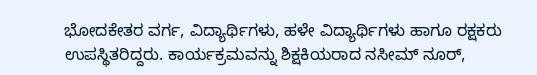ಭೋದಕೇತರ ವರ್ಗ, ವಿದ್ಯಾರ್ಥಿಗಳು, ಹಳೇ ವಿದ್ಯಾರ್ಥಿಗಳು ಹಾಗೂ ರಕ್ಷಕರು ಉಪಸ್ಥಿತರಿದ್ದರು. ಕಾರ್ಯಕ್ರಮವನ್ನು ಶಿಕ್ಷಕಿಯರಾದ ನಸೀಮ್ ನೂರ್,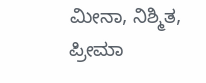ಮೀನಾ, ನಿಶ್ಮಿತ, ಪ್ರೀಮಾ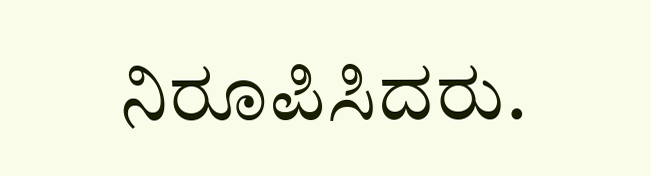ನಿರೂಪಿಸಿದರು.